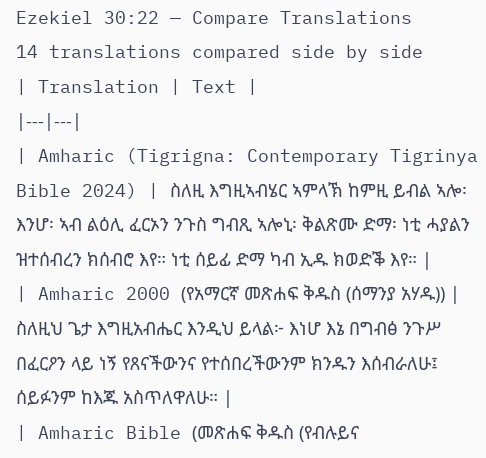Ezekiel 30:22 — Compare Translations
14 translations compared side by side
| Translation | Text |
|---|---|
| Amharic (Tigrigna: Contemporary Tigrinya Bible 2024) | ስለዚ እግዚኣብሄር ኣምላኽ ከምዚ ይብል ኣሎ፡ እንሆ፡ ኣብ ልዕሊ ፈርኦን ንጉስ ግብጺ ኣሎኒ፡ ቅልጽሙ ድማ፡ ነቲ ሓያልን ዝተሰብረን ክሰብሮ እየ። ነቲ ሰይፊ ድማ ካብ ኢዱ ክወድቕ እየ። |
| Amharic 2000 (የአማርኛ መጽሐፍ ቅዱስ (ሰማንያ አሃዱ)) | ስለዚህ ጌታ እግዚአብሔር እንዲህ ይላል፦ እነሆ እኔ በግብፅ ንጉሥ በፈርዖን ላይ ነኝ የጸናችውንና የተሰበረችውንም ክንዱን እሰብራለሁ፤ ሰይፉንም ከእጁ አስጥለዋለሁ። |
| Amharic Bible (መጽሐፍ ቅዱስ (የብሉይና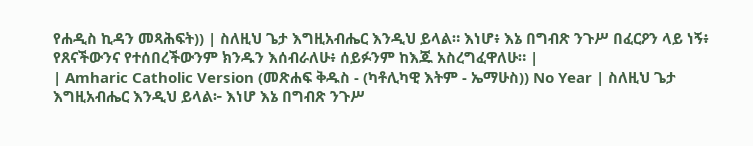የሐዲስ ኪዳን መጻሕፍት)) | ስለዚህ ጌታ እግዚአብሔር እንዲህ ይላል። እነሆ፥ እኔ በግብጽ ንጉሥ በፈርዖን ላይ ነኝ፥ የጸናችውንና የተሰበረችውንም ክንዱን እሰብራለሁ፥ ሰይፉንም ከእጁ አስረግፈዋለሁ። |
| Amharic Catholic Version (መጽሐፍ ቅዱስ - (ካቶሊካዊ እትም - ኤማሁስ)) No Year | ስለዚህ ጌታ እግዚአብሔር እንዲህ ይላል፦ እነሆ እኔ በግብጽ ንጉሥ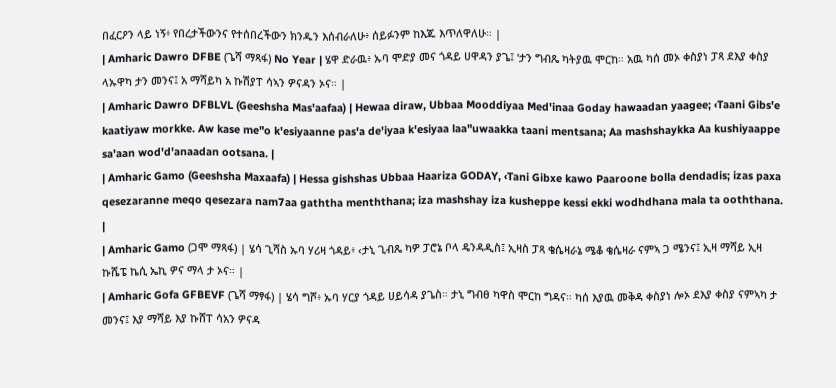በፈርዖን ላይ ነኝ፥ የበረታችውንና የተሰበረችውን ክንዱን እሰብራለሁ፥ ሰይፉንም ከእጁ እጥለዋለሁ። |
| Amharic Dawro DFBE (ጌሻ ማጻፋ) No Year | ሄዋ ድራዉ፥ ኡባ ሞድያ መና ጎዳይ ሀዋዳን ያጌ፤ ‘ታን ግብጼ ካትያዉ ሞርከ። አዉ ካሰ መኦ ቀስያነ ፓጻ ደእያ ቀስያ ላኡዋካ ታን መንና፤ አ ማሻይካ አ ኩሽያፐ ሳኣን ዎናዳን ኦና። |
| Amharic Dawro DFBLVL (Geeshsha Mas'aafaa) | Hewaa diraw, Ubbaa Mooddiyaa Med'inaa Goday hawaadan yaagee; ‹Taani Gibs'e kaatiyaw morkke. Aw kase me"o k'esiyaanne pas'a de'iyaa k'esiyaa laa"uwaakka taani mentsana; Aa mashshaykka Aa kushiyaappe sa'aan wod'd'anaadan ootsana. |
| Amharic Gamo (Geeshsha Maxaafa) | Hessa gishshas Ubbaa Haariza GODAY, ‹Tani Gibxe kawo Paaroone bolla dendadis; izas paxa qesezaranne meqo qesezara nam7aa gaththa menththana; iza mashshay iza kusheppe kessi ekki wodhdhana mala ta ooththana. |
| Amharic Gamo (ጋሞ ማጻፋ) | ሄሳ ጊሻስ ኡባ ሃሪዛ ጎዳይ፥ ‹ታኒ ጊብጼ ካዎ ፓሮኔ ቦላ ዴንዳዲስ፤ ኢዛስ ፓጻ ቄሴዛራኔ ሜቆ ቄሴዛራ ናምኣ ጋ ሜንና፤ ኢዛ ማሻይ ኢዛ ኩሼፔ ኬሲ ኤኪ ዎና ማላ ታ ኦና። |
| Amharic Gofa GFBEVF (ጌሻ ማፃፋ) | ሄሳ ግሾ፥ ኡባ ሃርያ ጎዳይ ሀይሳዳ ያጌስ። ታኒ ግብፀ ካዋስ ሞርከ ግዳና። ካሰ እያዉ መቅዳ ቀስያነ ሎኦ ደእያ ቀስያ ናምኣካ ታ መንና፤ እያ ማሻይ እያ ኩሸፐ ሳአን ዎናዳ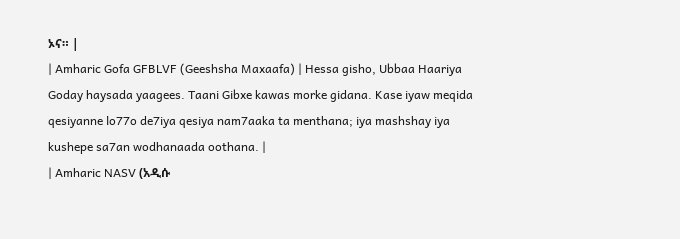ኦና። |
| Amharic Gofa GFBLVF (Geeshsha Maxaafa) | Hessa gisho, Ubbaa Haariya Goday haysada yaagees. Taani Gibxe kawas morke gidana. Kase iyaw meqida qesiyanne lo77o de7iya qesiya nam7aaka ta menthana; iya mashshay iya kushepe sa7an wodhanaada oothana. |
| Amharic NASV (አዲሱ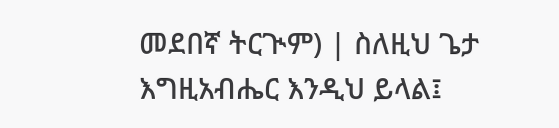መደበኛ ትርጒም) | ስለዚህ ጌታ እግዚአብሔር እንዲህ ይላል፤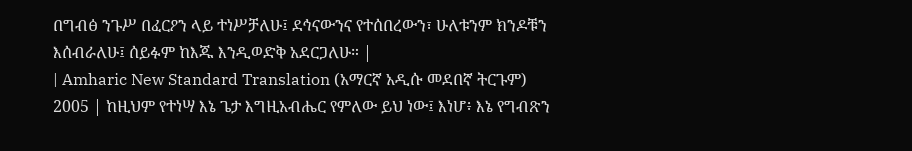በግብፅ ንጉሥ በፈርዖን ላይ ተነሥቻለሁ፤ ደኅናውንና የተሰበረውን፣ ሁለቱንም ክንዶቹን እሰብራለሁ፤ ሰይፉም ከእጁ እንዲወድቅ አደርጋለሁ። |
| Amharic New Standard Translation (አማርኛ አዲሱ መደበኛ ትርጉም) 2005 | ከዚህም የተነሣ እኔ ጌታ እግዚአብሔር የምለው ይህ ነው፤ እነሆ፥ እኔ የግብጽን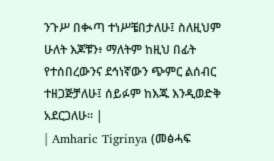ንጉሥ በቊጣ ተነሥቼበታለሁ፤ ስለዚህም ሁለት እጆቹን፥ ማለትም ከዚህ በፊት የተሰበረውንና ደኅነኛውን ጭምር ልሰብር ተዘጋጅቻለሁ፤ ሰይፉም ከእጁ እንዲወድቅ አደርጋለሁ። |
| Amharic Tigrinya (መፅሓፍ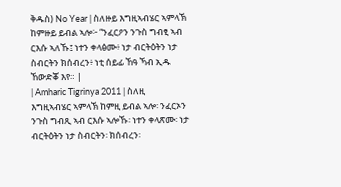ቅዱስ) No Year | ስለዙይ እግዚኣብሄር ኣምላኽ ከምዙይ ይብል ኣሎ፦ “ንፈርዖን ንጉስ ግብፂ ኣብ ርእሱ ኣለኹ፤ ነተን ቀላፅሙ፥ ነታ ብርትዕትን ነታ ስብርትን ክሰብረን፥ ነቲ ሰይፊ ኸዓ ኻብ ኢዱ ኸውድቖ እየ። |
| Amharic Tigrinya 2011 | ስለዚ እግዚኣብሄር ኣምላኽ ከምዚ ይብል ኣሎ፡ ንፈርኦን ንጉስ ግብጺ ኣብ ርእሱ ኣሎኹ፡ ነተን ቀላጽሙ፡ ነታ ብርትዕትን ነታ ስብርትን፡ ክሰብረን፡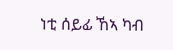ነቲ ሰይፊ ኸኣ ካብ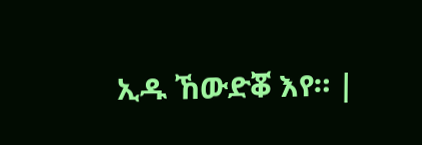ኢዱ ኸውድቖ እየ። |